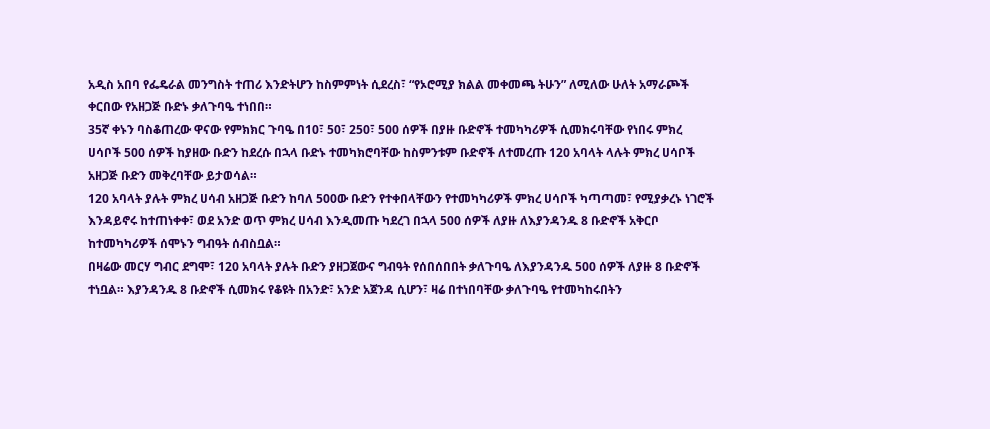አዲስ አበባ የፌዴራል መንግስት ተጠሪ እንድትሆን ከስምምነት ሲደረስ፣ “የኦሮሚያ ክልል መቀመጫ ትሁን” ለሚለው ሁለት አማራጮች ቀርበው የአዘጋጅ ቡድኑ ቃለጉባዔ ተነበበ።
35ኛ ቀኑን ባስቆጠረው ዋናው የምክክር ጉባዔ በ10፣ 50፣ 250፣ 500 ሰዎች በያዙ ቡድኖች ተመካካሪዎች ሲመክሩባቸው የነበሩ ምክረ ሀሳቦች 500 ሰዎች ከያዘው ቡድን ከደረሱ በኋላ ቡድኑ ተመካክሮባቸው ከስምንቱም ቡድኖች ለተመረጡ 120 አባላት ላሉት ምክረ ሀሳቦች አዘጋጅ ቡድን መቅረባቸው ይታወሳል።
120 አባላት ያሉት ምክረ ሀሳብ አዘጋጅ ቡድን ከባለ 500ው ቡድን የተቀበላቸውን የተመካካሪዎች ምክረ ሀሳቦች ካጣጣመ፣ የሚያቃረኑ ነገሮች እንዳይኖሩ ከተጠነቀቀ፣ ወደ አንድ ወጥ ምክረ ሀሳብ እንዲመጡ ካደረገ በኋላ 500 ሰዎች ለያዙ ለእያንዳንዱ 8 ቡድኖች አቅርቦ ከተመካካሪዎች ሰሞኑን ግብዓት ሰብስቧል።
በዛሬው መርሃ ግብር ደግሞ፣ 120 አባላት ያሉት ቡድን ያዘጋጀውና ግብዓት የሰበሰበበት ቃለጉባዔ ለእያንዳንዱ 500 ሰዎች ለያዙ 8 ቡድኖች ተነቧል። እያንዳንዱ 8 ቡድኖች ሲመክሩ የቆዩት በአንድ፣ አንድ አጀንዳ ሲሆን፣ ዛሬ በተነበባቸው ቃለጉባዔ የተመካከሩበትን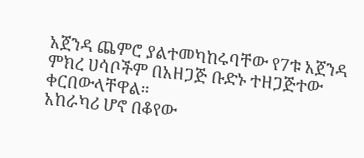አጀንዳ ጨምሮ ያልተመካከሩባቸው የ7ቱ አጀንዳ ምክረ ሀሳቦችም በአዘጋጅ ቡድኑ ተዘጋጅተው ቀርበውላቸዋል።
አከራካሪ ሆኖ በቆየው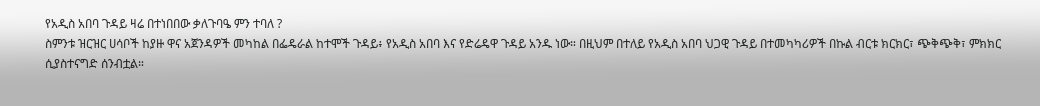የአዲስ አበባ ጉዳይ ዛሬ በተነበበው ቃለጉባዔ ምን ተባለ ?
ስምንቱ ዝርዝር ሀሳቦች ከያዙ ዋና አጀንዳዎች መካከል በፌዴራል ከተሞች ጉዳይ፥ የአዲስ አበባ እና የድሬዴዋ ጉዳይ አንዱ ነው። በዚህም በተለይ የአዲስ አበባ ህጋዊ ጉዳይ በተመካካሪዎች በኩል ብርቱ ክርክር፣ ጭቅጭቅ፣ ምክክር ሲያስተናግድ ሰንብቷል።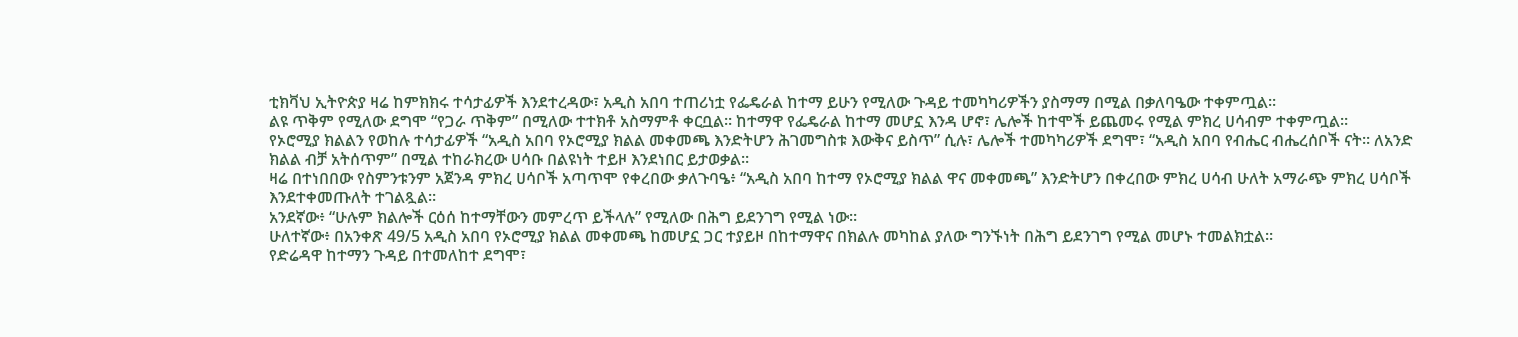ቲክቫህ ኢትዮጵያ ዛሬ ከምክክሩ ተሳታፊዎች እንደተረዳው፣ አዲስ አበባ ተጠሪነቷ የፌዴራል ከተማ ይሁን የሚለው ጉዳይ ተመካካሪዎችን ያስማማ በሚል በቃለባዔው ተቀምጧል።
ልዩ ጥቅም የሚለው ደግሞ “የጋራ ጥቅም” በሚለው ተተክቶ አስማምቶ ቀርቧል። ከተማዋ የፌዴራል ከተማ መሆኗ እንዳ ሆኖ፣ ሌሎች ከተሞች ይጨመሩ የሚል ምክረ ሀሳብም ተቀምጧል።
የኦሮሚያ ክልልን የወከሉ ተሳታፊዎች “አዲስ አበባ የኦሮሚያ ክልል መቀመጫ እንድትሆን ሕገመግስቱ እውቅና ይስጥ” ሲሉ፣ ሌሎች ተመካካሪዎች ደግሞ፣ “አዲስ አበባ የብሔር ብሔረሰቦች ናት። ለአንድ ክልል ብቻ አትሰጥም” በሚል ተከራክረው ሀሳቡ በልዩነት ተይዞ እንደነበር ይታወቃል።
ዛሬ በተነበበው የስምንቱንም አጀንዳ ምክረ ሀሳቦች አጣጥሞ የቀረበው ቃለጉባዔ፥ “አዲስ አበባ ከተማ የኦሮሚያ ክልል ዋና መቀመጫ” እንድትሆን በቀረበው ምክረ ሀሳብ ሁለት አማራጭ ምክረ ሀሳቦች እንደተቀመጡለት ተገልጿል።
አንደኛው፥ “ሁሉም ክልሎች ርዕሰ ከተማቸውን መምረጥ ይችላሉ” የሚለው በሕግ ይደንገግ የሚል ነው።
ሁለተኛው፥ በአንቀጽ 49/5 አዲስ አበባ የኦሮሚያ ክልል መቀመጫ ከመሆኗ ጋር ተያይዞ በከተማዋና በክልሉ መካከል ያለው ግንኙነት በሕግ ይደንገግ የሚል መሆኑ ተመልክቷል።
የድሬዳዋ ከተማን ጉዳይ በተመለከተ ደግሞ፣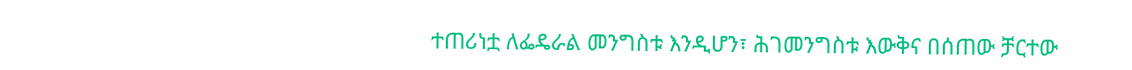ተጠሪነቷ ለፌዴራል መንግስቱ እንዲሆን፣ ሕገመንግስቱ እውቅና በሰጠው ቻርተው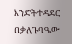እንድትተዳደር በቃለጉባዔው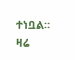ተነቧል።
ዛሬ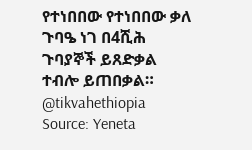የተነበበው የተነበበው ቃለ ጉባዔ ነገ በ4ሺሕ ጉባያኞች ይጸድቃል ተብሎ ይጠበቃል።
@tikvahethiopia
Source: Yeneta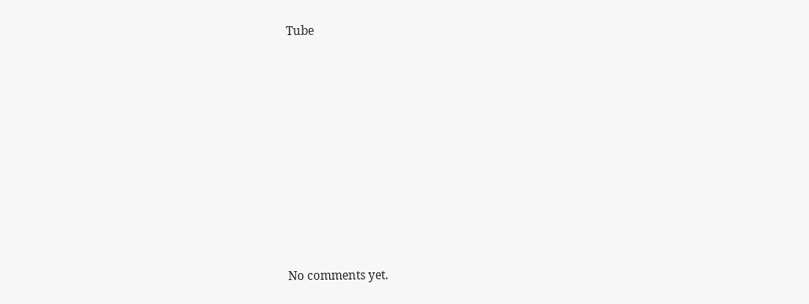Tube









No comments yet.